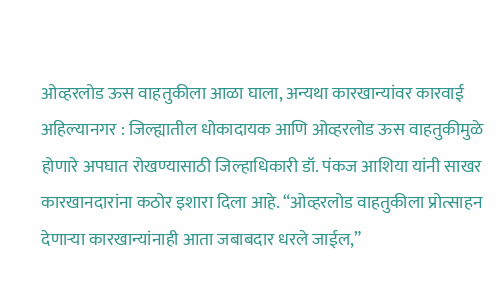ओव्हरलोड ऊस वाहतुकीला आळा घाला, अन्यथा कारखान्यांवर कारवाई
अहिल्यानगर : जिल्ह्यातील धोकादायक आणि ओव्हरलोड ऊस वाहतुकीमुळे होणारे अपघात रोखण्यासाठी जिल्हाधिकारी डॉ. पंकज आशिया यांनी साखर कारखानदारांना कठोर इशारा दिला आहे. “ओव्हरलोड वाहतुकीला प्रोत्साहन देणाऱ्या कारखान्यांनाही आता जबाबदार धरले जाईल,”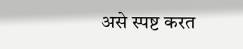असे स्पष्ट करत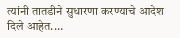त्यांनी तातडीने सुधारणा करण्याचे आदेश दिले आहेत.…